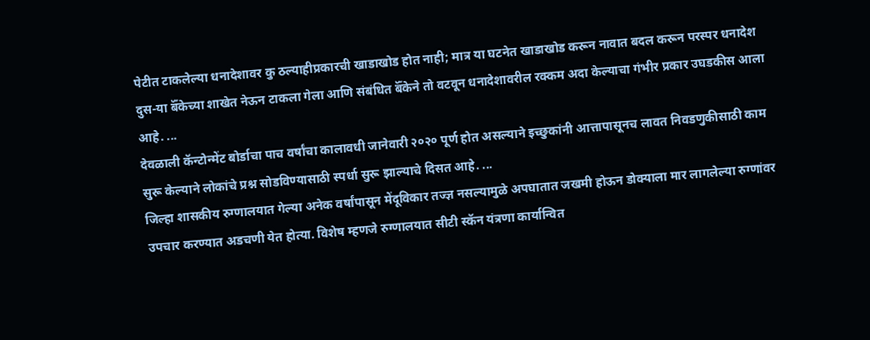पेटीत टाकलेल्या धनादेशावर कु ठल्याहीप्रकारची खाडाखोड होत नाही; मात्र या घटनेत खाडाखोड करून नावात बदल करून परस्पर धनादेश दुस-या बॅँकेच्या शाखेत नेऊन टाकला गेला आणि संबंधित बॅँकेने तो वटवून धनादेशावरील रक्कम अदा केल्याचा गंभीर प्रकार उघडकीस आला आहे. ...
देवळाली कॅन्टोन्मेंट बोर्डाचा पाच वर्षांचा कालावधी जानेवारी २०२० पूर्ण होत असल्याने इच्छुकांनी आत्तापासूनच लावत निवडणुकीसाठी काम सुरू केल्याने लोकांचे प्रश्न सोडविण्यासाठी स्पर्धा सुरू झाल्याचे दिसत आहे. ...
जिल्हा शासकीय रुग्णालयात गेल्या अनेक वर्षांपासून मेंदूविकार तज्ज्ञ नसल्यामुळे अपघातात जखमी होऊन डोक्याला मार लागलेल्या रुग्णांवर उपचार करण्यात अडचणी येत होत्या. विशेष म्हणजे रुग्णालयात सीटी स्कॅन यंत्रणा कार्यान्वित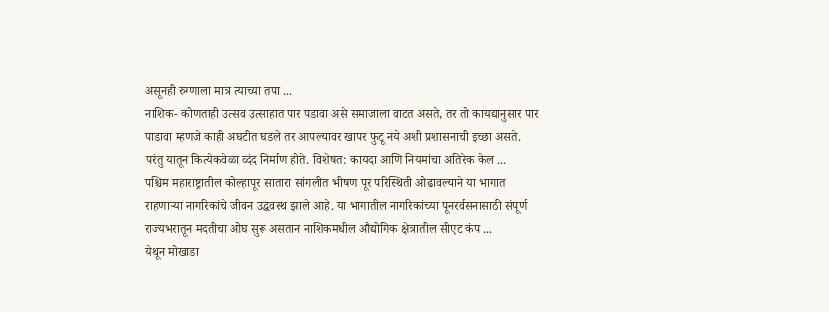असूनही रुग्णाला मात्र त्याच्या तपा ...
नाशिक- कोणताही उत्सव उत्साहात पार पडावा असे समाजाला वाटत असते, तर तो कायद्यानुसार पार पाडावा म्हणजे काही अघटीत घडले तर आपल्यावर खापर फुटू नये अशी प्रशासनाची इच्छा असते. परंतु यातून कित्येकवेळा व्दंद निर्माण होते. विशेषत: कायदा आणि नियमांचा अतिरेक केल ...
पश्चिम महाराष्ट्रातील कोल्हापूर सातारा सांगलीत भीषण पूर परिस्थिती ओढावल्याने या भागात राहणाऱ्या नागरिकांचे जीवन उद्धवस्थ झाले आहे. या भागातील नागरिकांच्या पूनरर्वसनासाठी संपूर्ण राज्यभरातून मदतीचा ओघ सुरू असतान नाशिकमधील औद्योगिक क्षेत्रातील सीएट कंप ...
येथून मोखाडा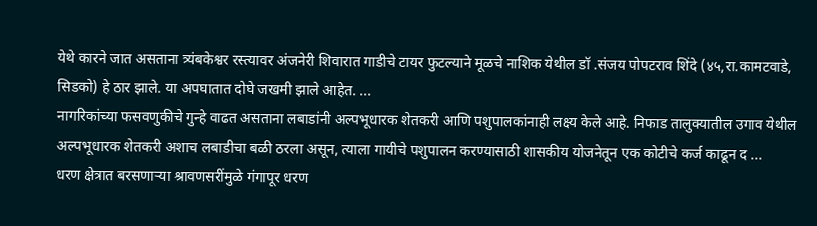येथे कारने जात असताना त्र्यंबकेश्वर रस्त्यावर अंजनेरी शिवारात गाडीचे टायर फुटल्याने मूळचे नाशिक येथील डॉ .संजय पोपटराव शिंदे (४५,रा.कामटवाडे, सिडको) हे ठार झाले. या अपघातात दोघे जखमी झाले आहेत. ...
नागरिकांच्या फसवणुकीचे गुन्हे वाढत असताना लबाडांनी अल्पभूधारक शेतकरी आणि पशुपालकांनाही लक्ष्य केले आहे. निफाड तालुक्यातील उगाव येथील अल्पभूधारक शेतकरी अशाच लबाडीचा बळी ठरला असून, त्याला गायीचे पशुपालन करण्यासाठी शासकीय योजनेतून एक कोटीचे कर्ज काढून द ...
धरण क्षेत्रात बरसणाऱ्या श्रावणसरींमुळे गंगापूर धरण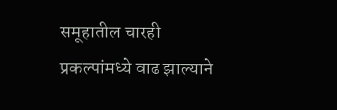समूहातील चारही प्रकल्पांमध्ये वाढ झाल्याने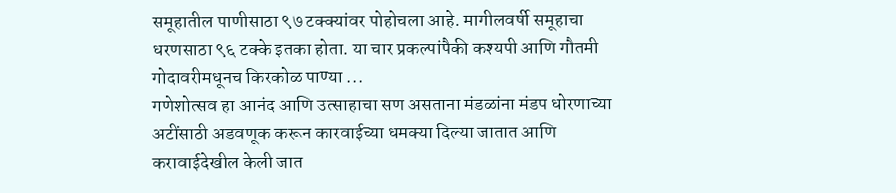समूहातील पाणीसाठा ९७ टक्क्यांवर पोहोचला आहे. मागीलवर्षी समूहाचा धरणसाठा ९६ टक्के इतका होता. या चार प्रकल्पांपैकी कश्यपी आणि गौतमी गोदावरीमधूनच किरकोळ पाण्या ...
गणेशोत्सव हा आनंद आणि उत्साहाचा सण असताना मंडळांना मंडप धोरणाच्या अटींसाठी अडवणूक करून कारवाईच्या धमक्या दिल्या जातात आणि करावाईदेखील केली जात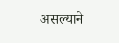असल्याने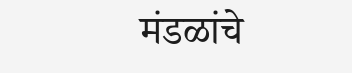मंडळांचे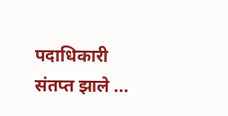पदाधिकारी संतप्त झाले ...